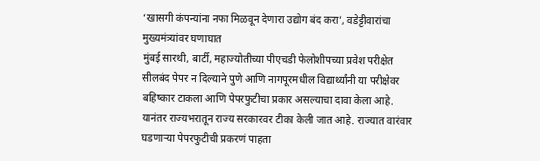‘खासगी कंपन्यांना नफा मिळवून देणारा उद्योग बंद करा’, वडेट्टीवारांचा मुख्यमंत्र्यांवर घणाघात
मुंबई सारथी, बार्टी, महाज्योतीच्या पीएचडी फेलोशीपच्या प्रवेश परीक्षेत सीलबंद पेपर न दिल्याने पुणे आणि नागपूरमधील विद्यार्थ्यांनी या परीक्षेवर बहिष्कार टाकला आणि पेपरफुटीचा प्रकार असल्याचा दावा केला आहे. यानंतर राज्यभरातून राज्य सरकारवर टीका केली जात आहे. राज्यात वारंवार घडणाऱ्या पेपरफुटीची प्रकरणं पाहता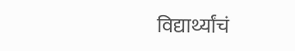विद्यार्थ्यांचं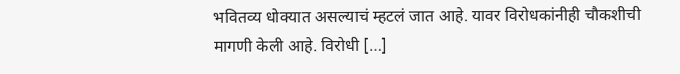भवितव्य धोक्यात असल्याचं म्हटलं जात आहे. यावर विरोधकांनीही चौकशीची मागणी केली आहे. विरोधी […]